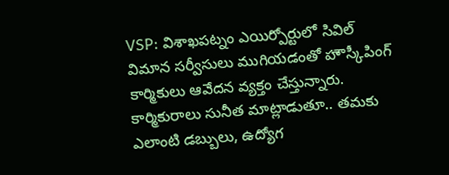VSP: విశాఖపట్నం ఎయిర్పోర్టులో సివిల్ విమాన సర్వీసులు ముగియడంతో హౌస్కీపింగ్ కార్మికులు ఆవేదన వ్యక్తం చేస్తున్నారు. కార్మికురాలు సునీత మాట్లాడుతూ.. తమకు ఎలాంటి డబ్బులు, ఉద్యోగ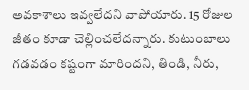అవకాశాలు ఇవ్వలేదని వాపోయారు. 15 రోజుల జీతం కూడా చెల్లించలేదన్నారు. కుటుంబాలు గడవడం కష్టంగా మారిందని, తిండి, నీరు,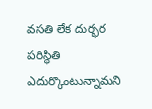వసతి లేక దుర్భర పరిస్థితి ఎదుర్కొంటున్నామని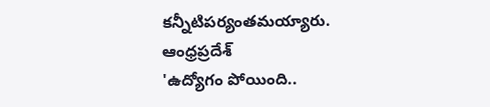కన్నీటిపర్యంతమయ్యారు.
ఆంధ్రప్రదేశ్
'ఉద్యోగం పోయింది..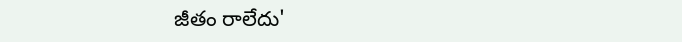జీతం రాలేదు'